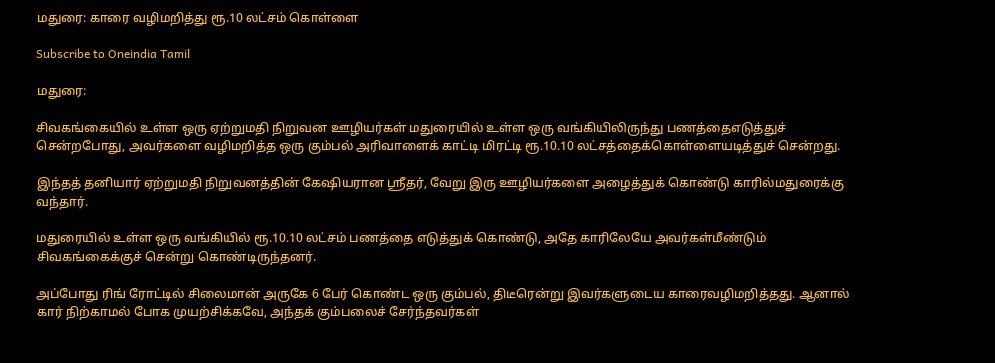மதுரை: காரை வழிமறித்து ரூ.10 லட்சம் கொள்ளை

Subscribe to Oneindia Tamil

மதுரை:

சிவகங்கையில் உள்ள ஒரு ஏற்றுமதி நிறுவன ஊழியர்கள் மதுரையில் உள்ள ஒரு வங்கியிலிருந்து பணத்தைஎடுத்துச் சென்றபோது, அவர்களை வழிமறித்த ஒரு கும்பல் அரிவாளைக் காட்டி மிரட்டி ரூ.10.10 லட்சத்தைக்கொள்ளையடித்துச் சென்றது.

இந்தத் தனியார் ஏற்றுமதி நிறுவனத்தின் கேஷியரான ஸ்ரீதர், வேறு இரு ஊழியர்களை அழைத்துக் கொண்டு காரில்மதுரைக்கு வந்தார்.

மதுரையில் உள்ள ஒரு வங்கியில் ரூ.10.10 லட்சம் பணத்தை எடுத்துக் கொண்டு, அதே காரிலேயே அவர்கள்மீண்டும் சிவகங்கைக்குச் சென்று கொண்டிருந்தனர்.

அப்போது ரிங் ரோட்டில் சிலைமான் அருகே 6 பேர் கொண்ட ஒரு கும்பல், திடீரென்று இவர்களுடைய காரைவழிமறித்தது. ஆனால் கார் நிற்காமல் போக முயற்சிக்கவே, அந்தக் கும்பலைச் சேர்ந்தவர்கள்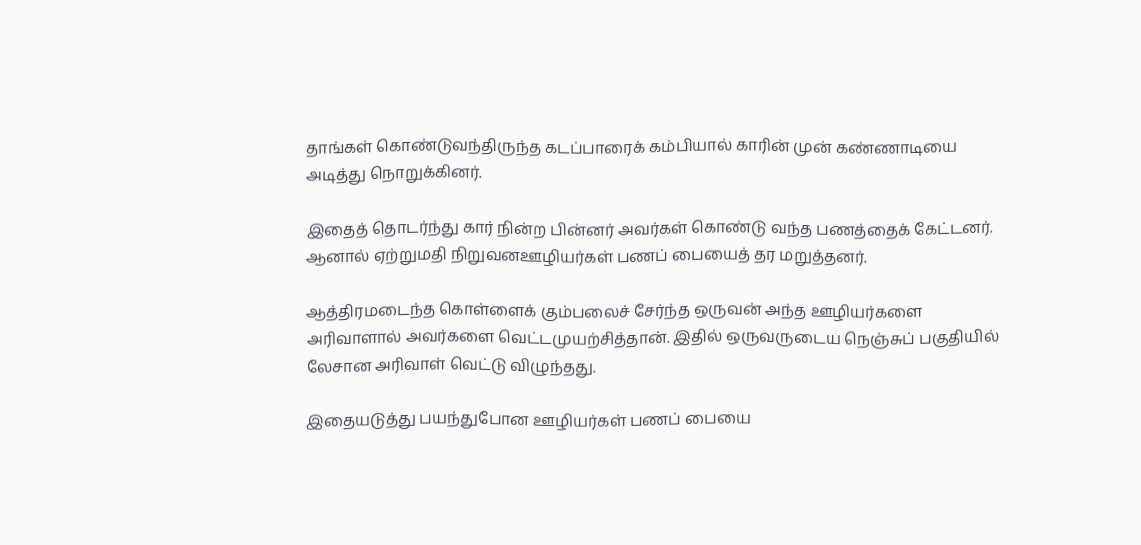தாங்கள் கொண்டுவந்திருந்த கடப்பாரைக் கம்பியால் காரின் முன் கண்ணாடியை அடித்து நொறுக்கினர்.

இதைத் தொடர்ந்து கார் நின்ற பின்னர் அவர்கள் கொண்டு வந்த பணத்தைக் கேட்டனர். ஆனால் ஏற்றுமதி நிறுவனஊழியர்கள் பணப் பையைத் தர மறுத்தனர்.

ஆத்திரமடைந்த கொள்ளைக் கும்பலைச் சேர்ந்த ஒருவன் அந்த ஊழியர்களை அரிவாளால் அவர்களை வெட்டமுயற்சித்தான். இதில் ஒருவருடைய நெஞ்சுப் பகுதியில் லேசான அரிவாள் வெட்டு விழுந்தது.

இதையடுத்து பயந்துபோன ஊழியர்கள் பணப் பையை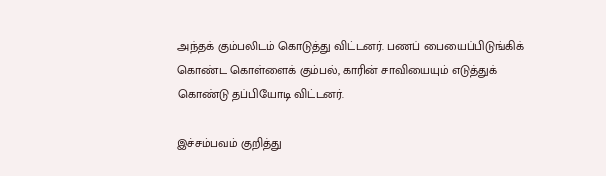அந்தக் கும்பலிடம் கொடுத்து விட்டனர். பணப் பையைப்பிடுங்கிக் கொண்ட கொள்ளைக் கும்பல், காரின் சாவியையும் எடுத்துக் கொண்டு தப்பியோடி விட்டனர்.

இச்சம்பவம் குறித்து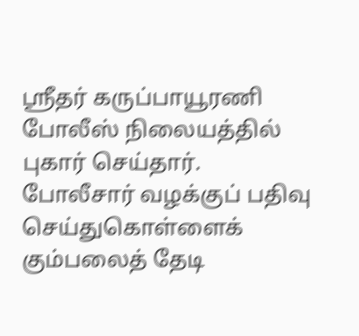ஸ்ரீதர் கருப்பாயூரணி போலீஸ் நிலையத்தில் புகார் செய்தார். போலீசார் வழக்குப் பதிவு செய்துகொள்ளைக் கும்பலைத் தேடி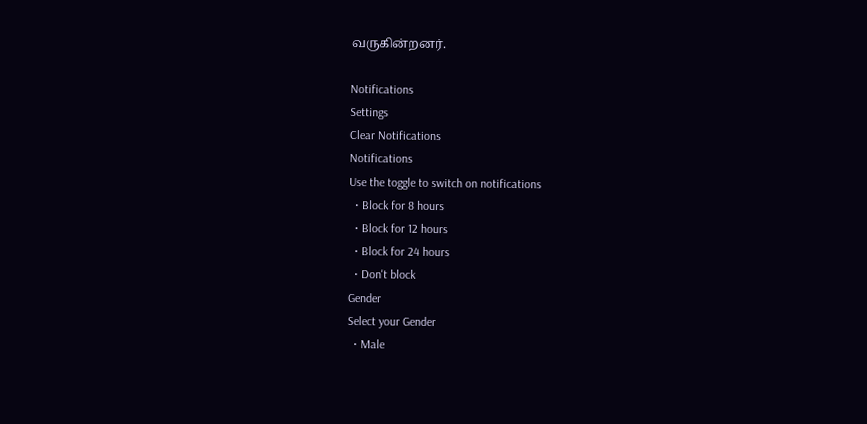வருகின்றனர்.

Notifications
Settings
Clear Notifications
Notifications
Use the toggle to switch on notifications
  • Block for 8 hours
  • Block for 12 hours
  • Block for 24 hours
  • Don't block
Gender
Select your Gender
  • Male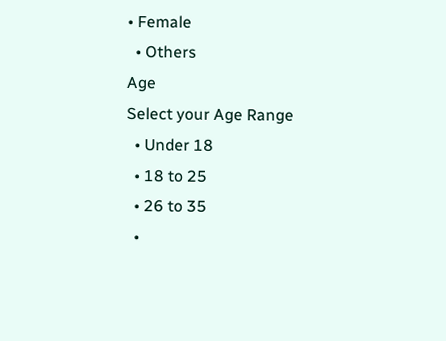• Female
  • Others
Age
Select your Age Range
  • Under 18
  • 18 to 25
  • 26 to 35
  •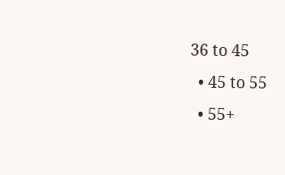36 to 45
  • 45 to 55
  • 55+